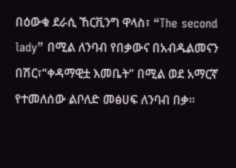በዕውቁ ደራሲ ኸርቪንግ ዋላስ፣ “The second lady” በሚል ለንባብ የበቃውና በአብዱልመናን በሽር፣“ቀዳማዊቷ እመቤት” በሚል ወደ አማርኛ የተመለሰው ልቦለድ መፅሀፍ ለንባብ በቃ፡፡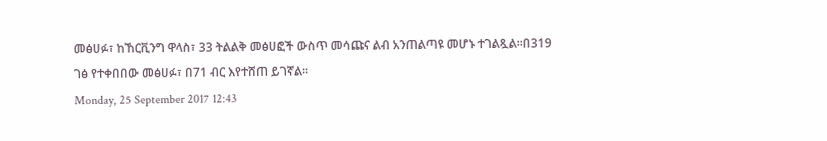መፅሀፉ፣ ከኸርቪንግ ዋላስ፣ 33 ትልልቅ መፅሀፎች ውስጥ መሳጩና ልብ አንጠልጣዩ መሆኑ ተገልጿል።በ319 ገፅ የተቀበበው መፅሀፉ፣ በ71 ብር እየተሸጠ ይገኛል፡፡
Monday, 25 September 2017 12:43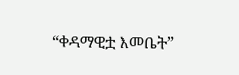“ቀዳማዊቷ እመቤት”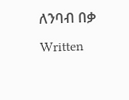ለንባብ በቃ
Written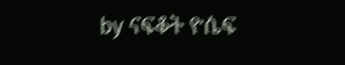by ናፍቆት ዮሴፍ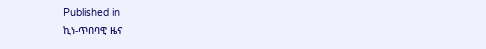Published in
ኪነ-ጥበባዊ ዜና